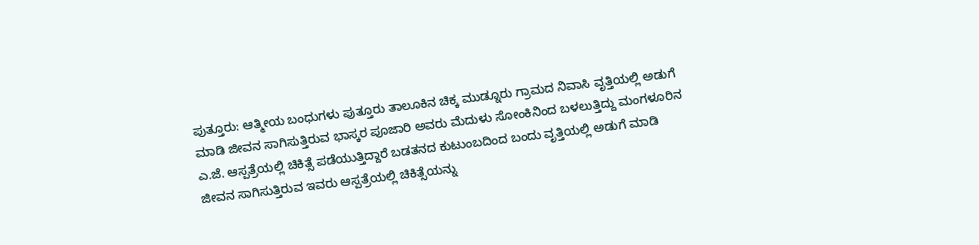ಪುತ್ತೂರು: ಆತ್ಮೀಯ ಬಂಧುಗಳು ಪುತ್ತೂರು ತಾಲೂಕಿನ ಚಿಕ್ಕ ಮುಡ್ನೂರು ಗ್ರಾಮದ ನಿವಾಸಿ ವೃತ್ತಿಯಲ್ಲಿ ಅಡುಗೆ ಮಾಡಿ ಜೀವನ ಸಾಗಿಸುತ್ತಿರುವ ಭಾಸ್ಕರ ಪೂಜಾರಿ ಅವರು ಮೆದುಳು ಸೋಂಕಿನಿಂದ ಬಳಲುತ್ತಿದ್ದು ಮಂಗಳೂರಿನ ಎ.ಜೆ. ಆಸ್ಪತ್ರೆಯಲ್ಲಿ ಚಿಕಿತ್ಸೆ ಪಡೆಯುತ್ತಿದ್ದಾರೆ ಬಡತನದ ಕುಟುಂಬದಿಂದ ಬಂದು ವೃತ್ತಿಯಲ್ಲಿ ಅಡುಗೆ ಮಾಡಿ ಜೀವನ ಸಾಗಿಸುತ್ತಿರುವ ಇವರು ಆಸ್ಪತ್ರೆಯಲ್ಲಿ ಚಿಕಿತ್ಸೆಯನ್ನು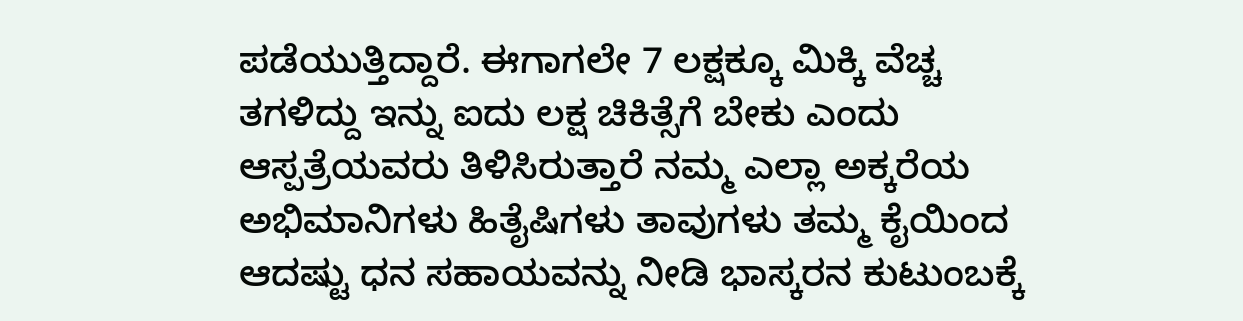ಪಡೆಯುತ್ತಿದ್ದಾರೆ. ಈಗಾಗಲೇ 7 ಲಕ್ಷಕ್ಕೂ ಮಿಕ್ಕಿ ವೆಚ್ಚ ತಗಳಿದ್ದು ಇನ್ನು ಐದು ಲಕ್ಷ ಚಿಕಿತ್ಸೆಗೆ ಬೇಕು ಎಂದು ಆಸ್ಪತ್ರೆಯವರು ತಿಳಿಸಿರುತ್ತಾರೆ ನಮ್ಮ ಎಲ್ಲಾ ಅಕ್ಕರೆಯ ಅಭಿಮಾನಿಗಳು ಹಿತೈಷಿಗಳು ತಾವುಗಳು ತಮ್ಮ ಕೈಯಿಂದ ಆದಷ್ಟು ಧನ ಸಹಾಯವನ್ನು ನೀಡಿ ಭಾಸ್ಕರನ ಕುಟುಂಬಕ್ಕೆ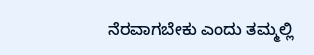ನೆರವಾಗಬೇಕು ಎಂದು ತಮ್ಮಲ್ಲಿ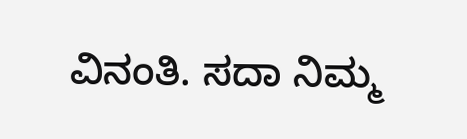ವಿನಂತಿ. ಸದಾ ನಿಮ್ಮ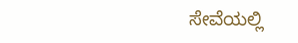ಸೇವೆಯಲ್ಲಿ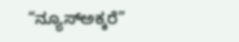“ನ್ಯೂಸ್ಅಕ್ಕರೆ”